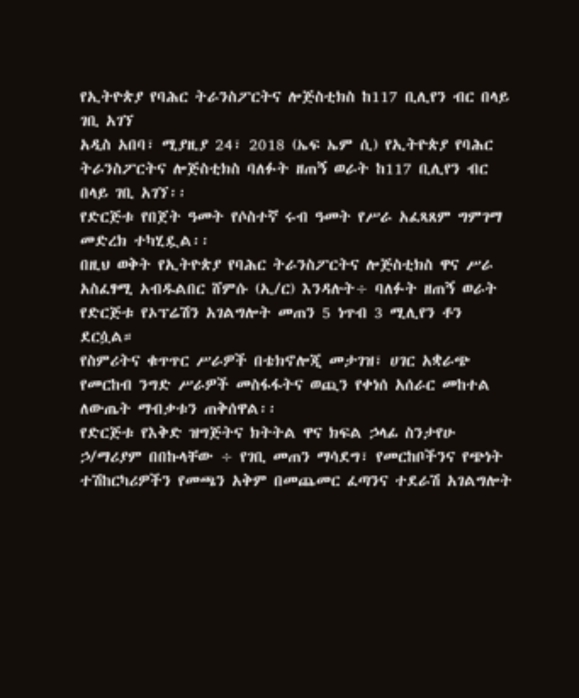የኢትዮጵያ የባሕር ትራንስፖርትና ሎጅስቲክስ ከ117 ቢሊየን ብር በላይ ገቢ አገኘ
አዲስ አበባ፣ ሚያዚያ 24፣ 2018 (ኤፍ ኤም ሲ) የኢትዮጵያ የባሕር ትራንስፖርትና ሎጅስቲክስ ባለፉት ዘጠኝ ወራት ከ117 ቢሊየን ብር በላይ ገቢ አገኘ፡፡
የድርጅቱ የበጀት ዓመት የሶስተኛ ሩብ ዓመት የሥራ አፈጻጸም ግምገማ መድረክ ተካሂዷል፡፡
በዚህ ወቅት የኢትዮጵያ የባሕር ትራንስፖርትና ሎጅስቲክስ ዋና ሥራ አስፈፃሚ አብዱልበር ሸምሱ (ኢ/ር) እንዳሉት÷ ባለፉት ዘጠኝ ወራት የድርጅቱ የኦፕሬሽን አገልግሎት መጠን 5 ነጥብ 3 ሚሊየን ቶን ደርሷል።
የስምሪትና ቁጥጥር ሥራዎች በቴክኖሎጂ መታገዝ፣ ሀገር አቋራጭ የመርከብ ንግድ ሥራዎች መስፋፋትና ወጪን የቀነሰ አሰራር መከተል ለውጤት ማብቃቱን ጠቅሰዋል፡፡
የድርጅቱ የእቅድ ዝግጅትና ክትትል ዋና ክፍል ኃላፊ ስንታየሁ ኃ/ማሪያም በበኩላቸው ÷ የገቢ መጠን ማሳደግ፣ የመርከቦችንና የጭነት ተሽከርካሪዎችን የመጫን አቅም በመጨመር ፈጣንና ተደራሽ አገልግሎት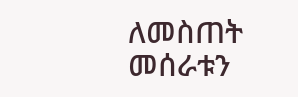ለመስጠት መሰራቱን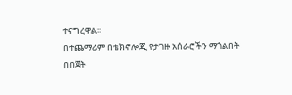ተናግረዋል፡፡
በተጨማሪም በቴክኖሎጂ የታገዙ አሰራሮችን ማጎልበት በበጀት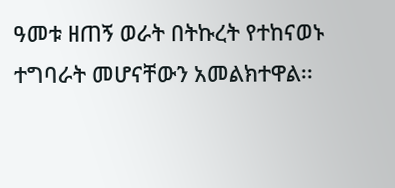ዓመቱ ዘጠኝ ወራት በትኩረት የተከናወኑ ተግባራት መሆናቸውን አመልክተዋል፡፡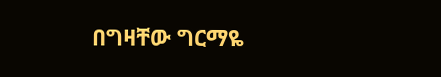በግዛቸው ግርማዬ